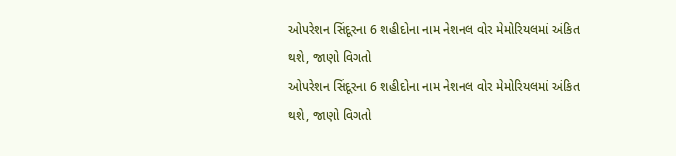ઓપરેશન સિંદૂરના 6 શહીદોના નામ નેશનલ વોર મેમોરિયલમાં અંકિત થશે, જાણો વિગતો
ઓપરેશન સિંદૂરના 6 શહીદોના નામ નેશનલ વોર મેમોરિયલમાં અંકિત થશે, જાણો વિગતો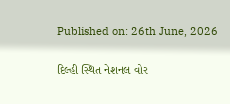Published on: 26th June, 2026

દિલ્હી સ્થિત નેશનલ વોર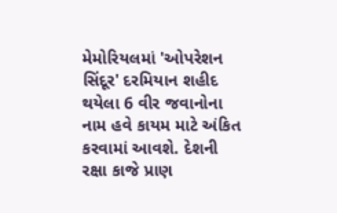મેમોરિયલમાં 'ઓપરેશન સિંદૂર' દરમિયાન શહીદ થયેલા 6 વીર જવાનોના નામ હવે કાયમ માટે અંકિત કરવામાં આવશે. દેશની રક્ષા કાજે પ્રાણ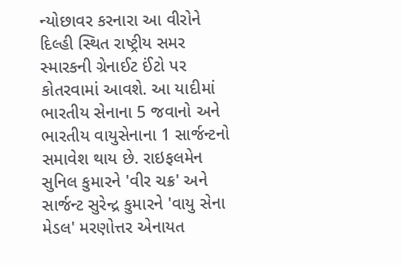ન્યોછાવર કરનારા આ વીરોને દિલ્હી સ્થિત રાષ્ટ્રીય સમર સ્મારકની ગ્રેનાઈટ ઈંટો પર કોતરવામાં આવશે. આ યાદીમાં ભારતીય સેનાના 5 જવાનો અને ભારતીય વાયુસેનાના 1 સાર્જન્ટનો સમાવેશ થાય છે. રાઇફલમેન સુનિલ કુમારને 'વીર ચક્ર' અને સાર્જન્ટ સુરેન્દ્ર કુમારને 'વાયુ સેના મેડલ' મરણોત્તર એનાયત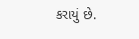કરાયું છે.